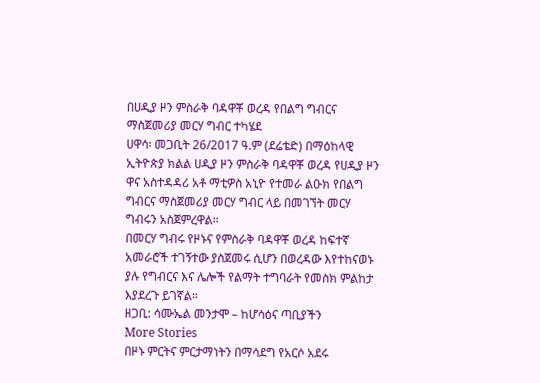በሀዲያ ዞን ምስራቅ ባዳዋቾ ወረዳ የበልግ ግብርና ማስጀመሪያ መርሃ ግብር ተካሄደ
ሀዋሳ፡ መጋቢት 26/2017 ዓ.ም (ደሬቴድ) በማዕከላዊ ኢትዮጵያ ክልል ሀዲያ ዞን ምስራቅ ባዳዋቾ ወረዳ የሀዲያ ዞን ዋና አስተዳዳሪ አቶ ማቲዎስ አኒዮ የተመራ ልዑክ የበልግ ግብርና ማስጀመሪያ መርሃ ግብር ላይ በመገኘት መርሃ ግብሩን አስጀምረዋል።
በመርሃ ግብሩ የዞኑና የምስራቅ ባዳዋቾ ወረዳ ከፍተኛ አመራሮች ተገኝተው ያስጀመሩ ሲሆን በወረዳው እየተከናወኑ ያሉ የግብርና እና ሌሎች የልማት ተግባራት የመስክ ምልከታ እያደረጉ ይገኛል።
ዘጋቢ: ሳሙኤል መንታሞ – ከሆሳዕና ጣቢያችን
More Stories
በዞኑ ምርትና ምርታማነትን በማሳደግ የአርሶ አደሩ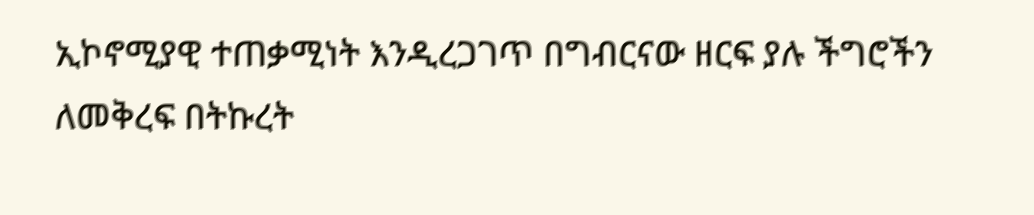ኢኮኖሚያዊ ተጠቃሚነት እንዲረጋገጥ በግብርናው ዘርፍ ያሉ ችግሮችን ለመቅረፍ በትኩረት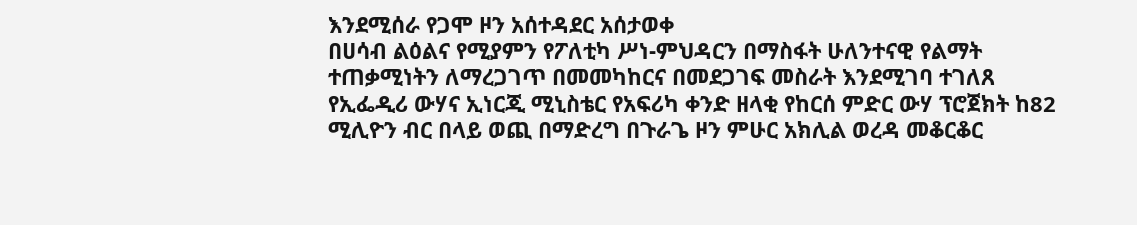እንደሚሰራ የጋሞ ዞን አሰተዳደር አሰታወቀ
በሀሳብ ልዕልና የሚያምን የፖለቲካ ሥነ-ምህዳርን በማስፋት ሁለንተናዊ የልማት ተጠቃሚነትን ለማረጋገጥ በመመካከርና በመደጋገፍ መስራት እንደሚገባ ተገለጸ
የኢፌዲሪ ውሃና ኢነርጂ ሚኒስቴር የአፍሪካ ቀንድ ዘላቂ የከርሰ ምድር ውሃ ፕሮጀክት ከ82 ሚሊዮን ብር በላይ ወጪ በማድረግ በጉራጌ ዞን ምሁር አክሊል ወረዳ መቆርቆር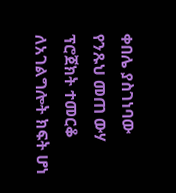ቀበሌ ያስገነባው የንጹህ መጠ ውሃ ፕሮጀክት ተመርቆ ለአገልግሎት ክፍት ሆነ